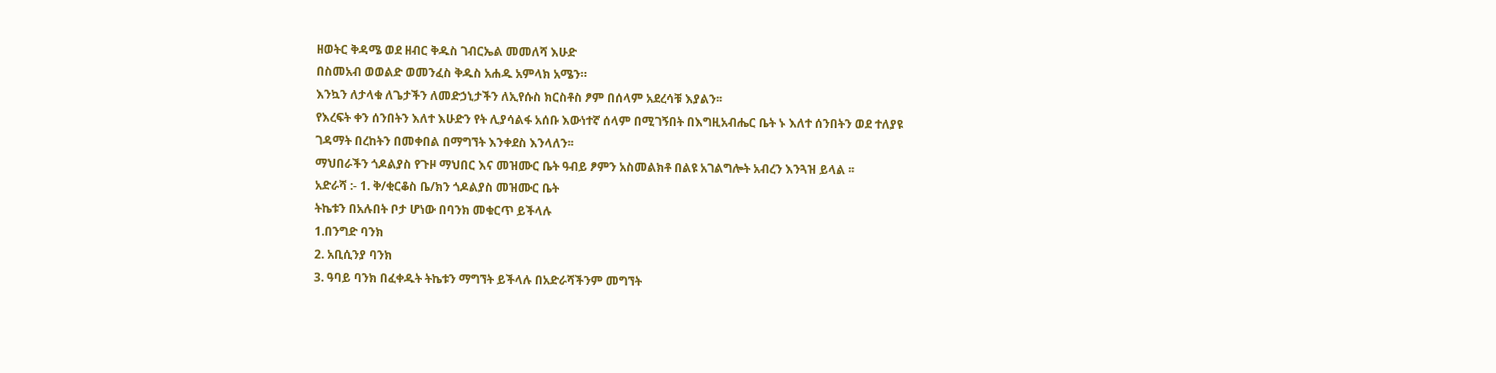ዘወትር ቅዳሜ ወደ ዘብር ቅዱስ ገብርኤል መመለሻ እሁድ
በስመአብ ወወልድ ወመንፈስ ቅዱስ አሐዱ አምላክ አሜን።
እንኳን ለታላቁ ለጌታችን ለመድኃኒታችን ለኢየሱስ ክርስቶስ ፆም በሰላም አደረሳቹ እያልን፡፡
የእረፍት ቀን ሰንበትን እለተ እሁድን የት ሊያሳልፋ አሰቡ እውነተኛ ሰላም በሚገኝበት በእግዚአብሔር ቤት ኑ እለተ ሰንበትን ወደ ተለያዩ ገዳማት በረከትን በመቀበል በማግኘት እንቀደስ እንላለን፡፡
ማህበራችን ጎዶልያስ የጉዞ ማህበር እና መዝሙር ቤት ዓብይ ፆምን አስመልክቶ በልዩ አገልግሎት አብረን እንጓዝ ይላል ፡፡
አድራሻ :- 1. ቅ/ቂርቆስ ቤ/ክን ጎዶልያስ መዝሙር ቤት
ትኬቱን በአሉበት ቦታ ሆነው በባንክ መቁርጥ ይችላሉ
1.በንግድ ባንክ
2. አቢሲንያ ባንክ
3. ዓባይ ባንክ በፈቀዱት ትኬቱን ማግኘት ይችላሉ በአድራሻችንም መግኘት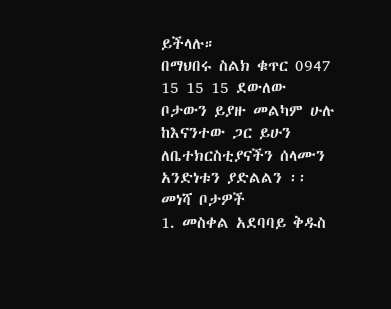ይችላሉ።
በማህበሩ ስልክ ቁጥር 0947 15 15 15 ደውለው
ቦታውን ይያዙ መልካም ሁሉ ከእናንተው ጋር ይሁን ለቤተክርስቲያናችን ሰላሙን አንድነቱን ያድልልን ፡፡
መነሻ ቦታዎች
1. መስቀል አደባባይ ቅዱስ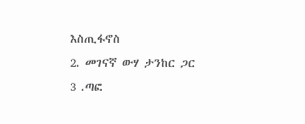እስጢፋኖስ
2. መገናኛ ውሃ ታንከር ጋር
3 .ጣፎ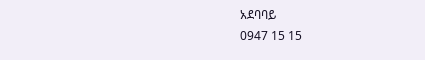አደባባይ
0947 15 15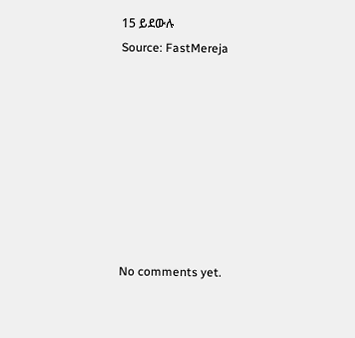15 ይደውሉ
Source: FastMereja








No comments yet.